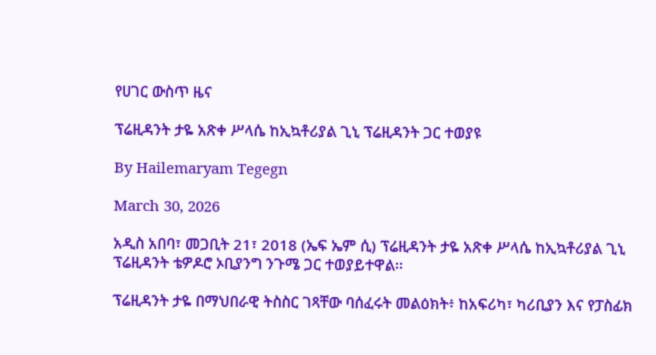የሀገር ውስጥ ዜና

ፕሬዚዳንት ታዬ አጽቀ ሥላሴ ከኢኳቶሪያል ጊኒ ፕሬዚዳንት ጋር ተወያዩ

By Hailemaryam Tegegn

March 30, 2026

አዲስ አበባ፣ መጋቢት 21፣ 2018 (ኤፍ ኤም ሲ) ፕሬዚዳንት ታዬ አጽቀ ሥላሴ ከኢኳቶሪያል ጊኒ ፕሬዚዳንት ቴዎዶሮ ኦቢያንግ ንጉሜ ጋር ተወያይተዋል፡፡

ፕሬዚዳንት ታዬ በማህበራዊ ትስስር ገጻቸው ባሰፈሩት መልዕክት፥ ከአፍሪካ፣ ካሪቢያን እና የፓስፊክ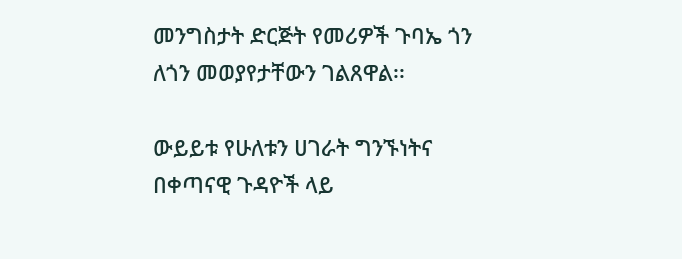መንግስታት ድርጅት የመሪዎች ጉባኤ ጎን ለጎን መወያየታቸውን ገልጸዋል፡፡

ውይይቱ የሁለቱን ሀገራት ግንኙነትና በቀጣናዊ ጉዳዮች ላይ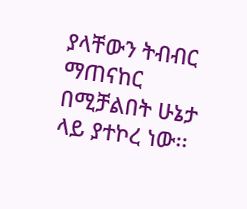ያላቸውን ትብብር ማጠናከር በሚቻልበት ሁኔታ ላይ ያተኮረ ነው፡፡